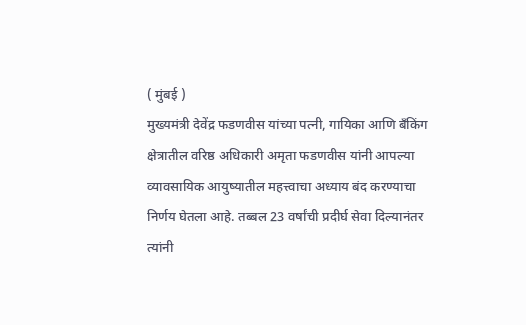( मुंबई )
मुख्यमंत्री देवेंद्र फडणवीस यांच्या पत्नी, गायिका आणि बँकिंग क्षेत्रातील वरिष्ठ अधिकारी अमृता फडणवीस यांनी आपल्या व्यावसायिक आयुष्यातील महत्त्वाचा अध्याय बंद करण्याचा निर्णय घेतला आहे. तब्बल 23 वर्षांची प्रदीर्घ सेवा दिल्यानंतर त्यांनी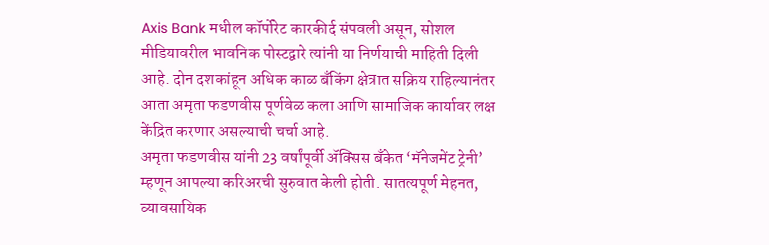Axis Bank मधील कॉर्पोरेट कारकीर्द संपवली असून, सोशल मीडियावरील भावनिक पोस्टद्वारे त्यांनी या निर्णयाची माहिती दिली आहे. दोन दशकांहून अधिक काळ बँकिंग क्षेत्रात सक्रिय राहिल्यानंतर आता अमृता फडणवीस पूर्णवेळ कला आणि सामाजिक कार्यावर लक्ष केंद्रित करणार असल्याची चर्चा आहे.
अमृता फडणवीस यांनी 23 वर्षांपूर्वी ॲक्सिस बँकेत ‘मॅनेजमेंट ट्रेनी’ म्हणून आपल्या करिअरची सुरुवात केली होती. सातत्यपूर्ण मेहनत, व्यावसायिक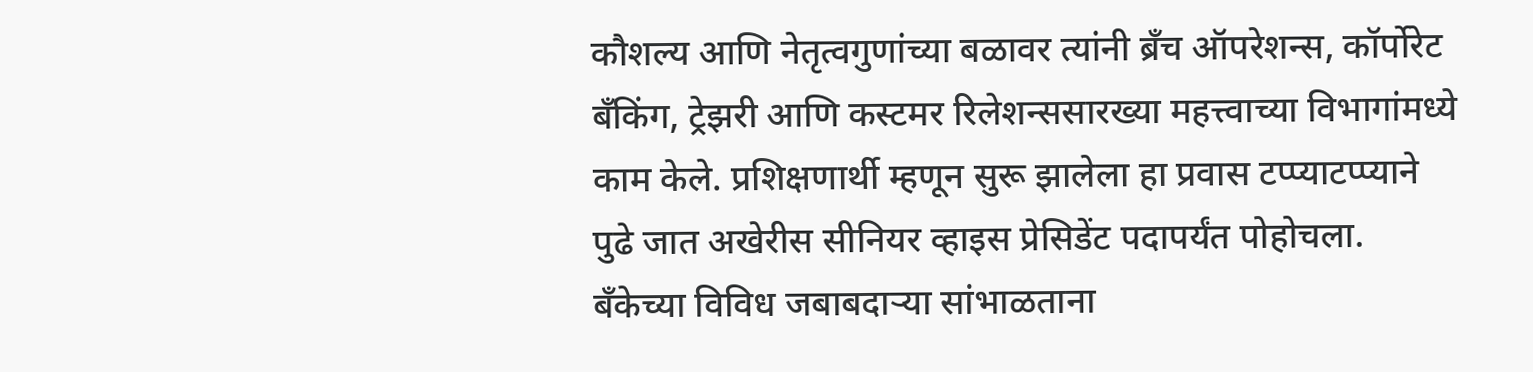कौशल्य आणि नेतृत्वगुणांच्या बळावर त्यांनी ब्रँच ऑपरेशन्स, कॉर्पोरेट बँकिंग, ट्रेझरी आणि कस्टमर रिलेशन्ससारख्या महत्त्वाच्या विभागांमध्ये काम केले. प्रशिक्षणार्थी म्हणून सुरू झालेला हा प्रवास टप्प्याटप्प्याने पुढे जात अखेरीस सीनियर व्हाइस प्रेसिडेंट पदापर्यंत पोहोचला. बँकेच्या विविध जबाबदाऱ्या सांभाळताना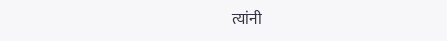त्यांनी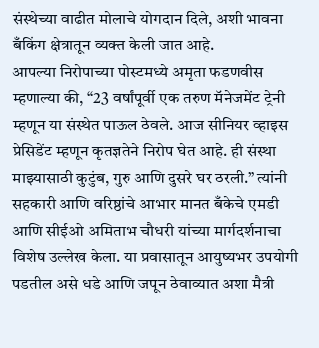संस्थेच्या वाढीत मोलाचे योगदान दिले, अशी भावना बँकिंग क्षेत्रातून व्यक्त केली जात आहे.
आपल्या निरोपाच्या पोस्टमध्ये अमृता फडणवीस म्हणाल्या की, “23 वर्षांपूर्वी एक तरुण मॅनेजमेंट ट्रेनी म्हणून या संस्थेत पाऊल ठेवले. आज सीनियर व्हाइस प्रेसिडेंट म्हणून कृतज्ञतेने निरोप घेत आहे. ही संस्था माझ्यासाठी कुटुंब, गुरु आणि दुसरे घर ठरली.” त्यांनी सहकारी आणि वरिष्ठांचे आभार मानत बँकेचे एमडी आणि सीईओ अमिताभ चौधरी यांच्या मार्गदर्शनाचा विशेष उल्लेख केला. या प्रवासातून आयुष्यभर उपयोगी पडतील असे धडे आणि जपून ठेवाव्यात अशा मैत्री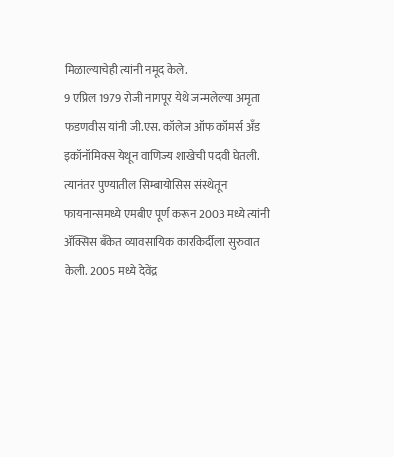मिळाल्याचेही त्यांनी नमूद केले.
9 एप्रिल 1979 रोजी नागपूर येथे जन्मलेल्या अमृता फडणवीस यांनी जी.एस. कॉलेज ऑफ कॉमर्स अँड इकॉनॉमिक्स येथून वाणिज्य शाखेची पदवी घेतली. त्यानंतर पुण्यातील सिम्बायोसिस संस्थेतून फायनान्समध्ये एमबीए पूर्ण करून 2003 मध्ये त्यांनी ॲक्सिस बँकेत व्यावसायिक कारकिर्दीला सुरुवात केली. 2005 मध्ये देवेंद्र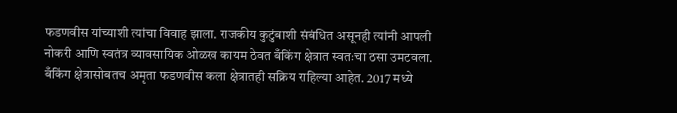फडणवीस यांच्याशी त्यांचा विवाह झाला. राजकीय कुटुंबाशी संबंधित असूनही त्यांनी आपली नोकरी आणि स्वतंत्र व्यावसायिक ओळख कायम ठेवत बँकिंग क्षेत्रात स्वतःचा ठसा उमटवला.
बँकिंग क्षेत्रासोबतच अमृता फडणवीस कला क्षेत्रातही सक्रिय राहिल्या आहेत. 2017 मध्ये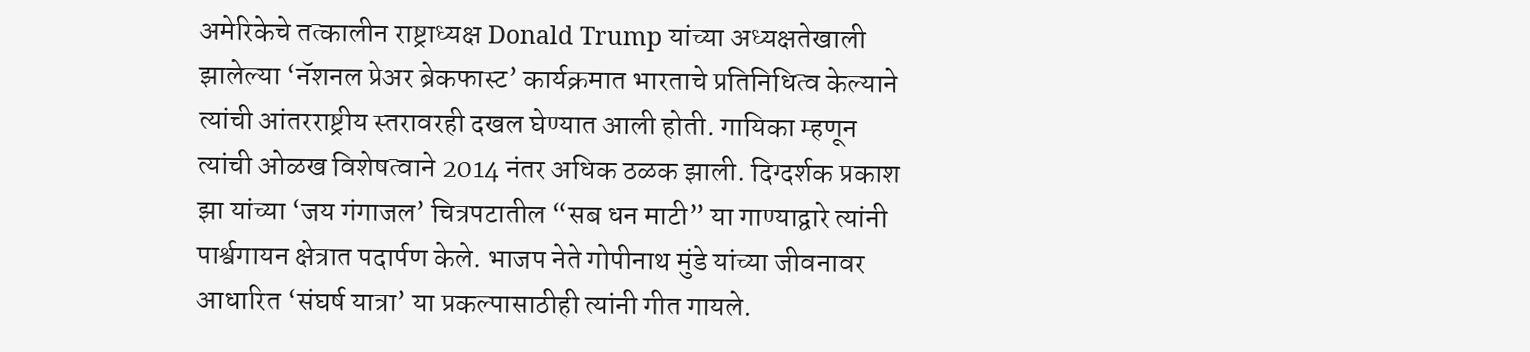अमेरिकेचे तत्कालीन राष्ट्राध्यक्ष Donald Trump यांच्या अध्यक्षतेखाली झालेल्या ‘नॅशनल प्रेअर ब्रेकफास्ट’ कार्यक्रमात भारताचे प्रतिनिधित्व केल्याने त्यांची आंतरराष्ट्रीय स्तरावरही दखल घेण्यात आली होती. गायिका म्हणून त्यांची ओळख विशेषत्वाने 2014 नंतर अधिक ठळक झाली. दिग्दर्शक प्रकाश झा यांच्या ‘जय गंगाजल’ चित्रपटातील “सब धन माटी” या गाण्याद्वारे त्यांनी पार्श्वगायन क्षेत्रात पदार्पण केले. भाजप नेते गोपीनाथ मुंडे यांच्या जीवनावर आधारित ‘संघर्ष यात्रा’ या प्रकल्पासाठीही त्यांनी गीत गायले.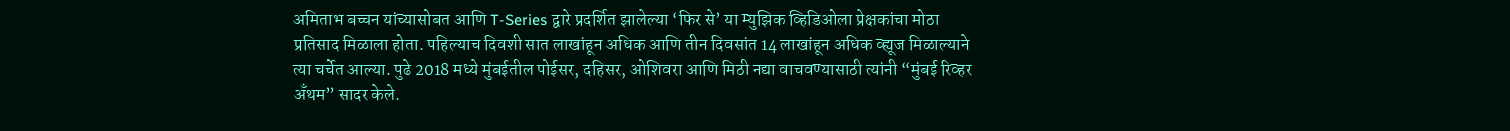अमिताभ बच्चन यांच्यासोबत आणि T-Series द्वारे प्रदर्शित झालेल्या ‘फिर से’ या म्युझिक व्हिडिओला प्रेक्षकांचा मोठा प्रतिसाद मिळाला होता. पहिल्याच दिवशी सात लाखांहून अधिक आणि तीन दिवसांत 14 लाखांहून अधिक व्ह्यूज मिळाल्याने त्या चर्चेत आल्या. पुढे 2018 मध्ये मुंबईतील पोईसर, दहिसर, ओशिवरा आणि मिठी नद्या वाचवण्यासाठी त्यांनी “मुंबई रिव्हर अँथम” सादर केले.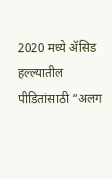2020 मध्ये ॲसिड हल्ल्यातील पीडितांसाठी “अलग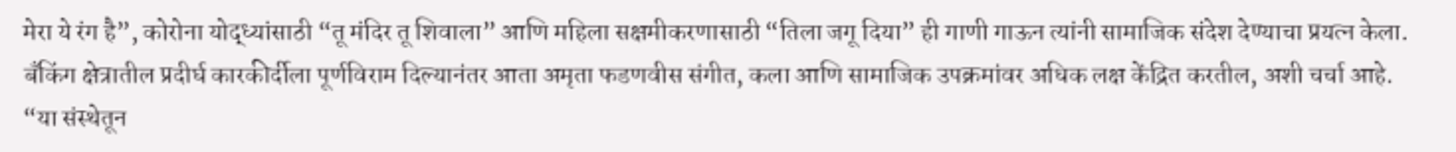मेरा ये रंग है”, कोरोना योद्ध्यांसाठी “तू मंदिर तू शिवाला” आणि महिला सक्षमीकरणासाठी “तिला जगू दिया” ही गाणी गाऊन त्यांनी सामाजिक संदेश देण्याचा प्रयत्न केला.
बँकिंग क्षेत्रातील प्रदीर्घ कारकीर्दीला पूर्णविराम दिल्यानंतर आता अमृता फडणवीस संगीत, कला आणि सामाजिक उपक्रमांवर अधिक लक्ष केंद्रित करतील, अशी चर्चा आहे. “या संस्थेतून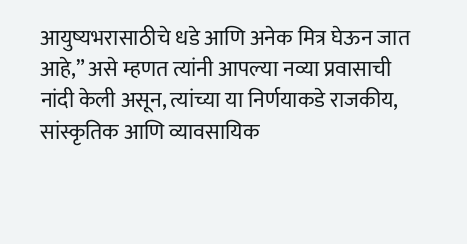आयुष्यभरासाठीचे धडे आणि अनेक मित्र घेऊन जात आहे,” असे म्हणत त्यांनी आपल्या नव्या प्रवासाची नांदी केली असून, त्यांच्या या निर्णयाकडे राजकीय, सांस्कृतिक आणि व्यावसायिक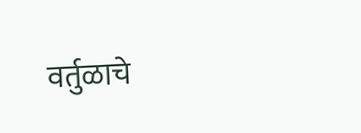वर्तुळाचे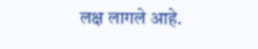लक्ष लागले आहे.